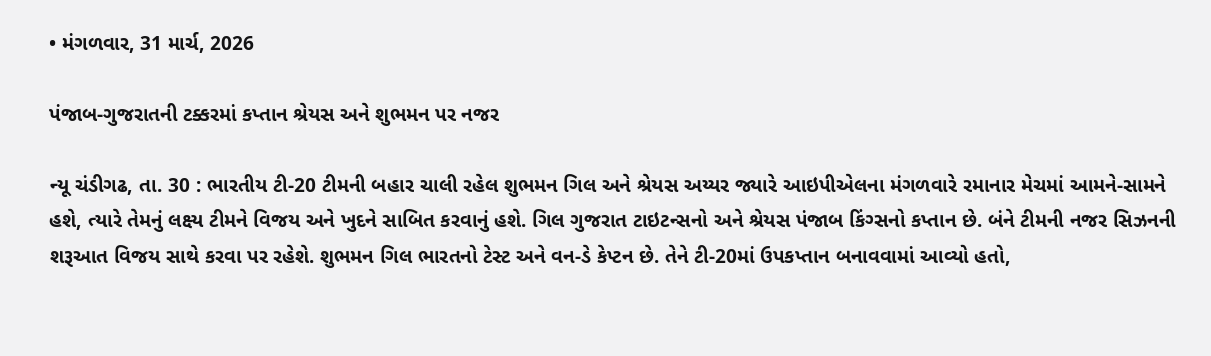• મંગળવાર, 31 માર્ચ, 2026

પંજાબ-ગુજરાતની ટક્કરમાં કપ્તાન શ્રેયસ અને શુભમન પર નજર

ન્યૂ ચંડીગઢ, તા. 30 : ભારતીય ટી-20 ટીમની બહાર ચાલી રહેલ શુભમન ગિલ અને શ્રેયસ અય્યર જ્યારે આઇપીએલના મંગળવારે રમાનાર મેચમાં આમને-સામને હશે, ત્યારે તેમનું લક્ષ્ય ટીમને વિજય અને ખુદને સાબિત કરવાનું હશે. ગિલ ગુજરાત ટાઇટન્સનો અને શ્રેયસ પંજાબ કિંગ્સનો કપ્તાન છે. બંને ટીમની નજર સિઝનની શરૂઆત વિજય સાથે કરવા પર રહેશે. શુભમન ગિલ ભારતનો ટેસ્ટ અને વન-ડે કેપ્ટન છે. તેને ટી-20માં ઉપકપ્તાન બનાવવામાં આવ્યો હતો,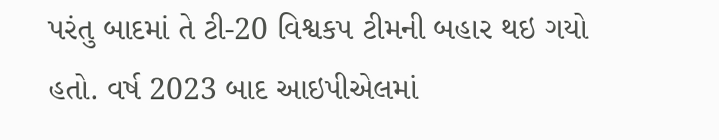પરંતુ બાદમાં તે ટી-20 વિશ્વકપ ટીમની બહાર થઇ ગયો હતો. વર્ષ 2023 બાદ આઇપીએલમાં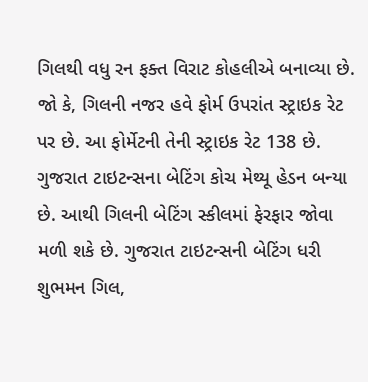ગિલથી વધુ રન ફક્ત વિરાટ કોહલીએ બનાવ્યા છે. જો કે, ગિલની નજર હવે ફોર્મ ઉપરાંત સ્ટ્રાઇક રેટ પર છે. આ ફોર્મેટની તેની સ્ટ્રાઇક રેટ 138 છે. ગુજરાત ટાઇટન્સના બેટિંગ કોચ મેથ્યૂ હેડન બન્યા છે. આથી ગિલની બેટિંગ સ્કીલમાં ફેરફાર જોવા મળી શકે છે. ગુજરાત ટાઇટન્સની બેટિંગ ધરી શુભમન ગિલ,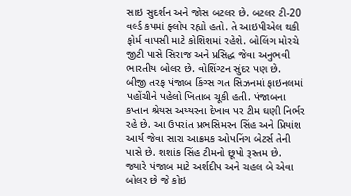સાઇ સુદર્શન અને જોસ બટલર છે. બટલર ટી-20 વર્લ્ડ કપમાં ફ્લોપ રહ્યો હતો. તે આઇપીએલ થકી ફોર્મ વાપસી માટે કોશિશમાં રહેશે. બોલિંગ મોરચે જીટી પાસે સિરાજ અને પ્રસિદ્ધ જેવા અનુભવી ભારતીય બોલર છે. વોશિંગ્ટન સુંદર પણ છે.  બીજી તરફ પંજાબ કિંગ્સ ગત સિઝનમાં ફાઇનલમાં પહોંચીને પહેલો ખિતાબ ચૂકી હતી. પંજાબના કપ્તાન શ્રેયસ અય્યરના દેખાવ પર ટીમ ઘણી નિર્ભર રહે છે. આ ઉપરાંત પ્રભસિમરન સિંહ અને પ્રિયાંશ આર્ય જેવા સારા આક્રમક ઓપનિંગ બેટર્સ તેની પાસે છે. શશાંક સિંહ ટીમનો છૂપો રૂસ્તમ છે. જ્યારે પંજાબ માટે અર્શદીપ અને ચહલ બે એવા બોલર છે જે કોઇ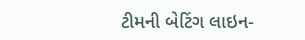ટીમની બેટિંગ લાઇન-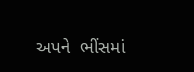અપને  ભીંસમાં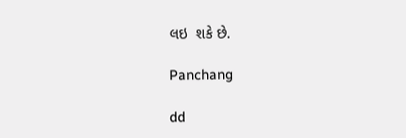લઇ  શકે છે.

Panchang

dd